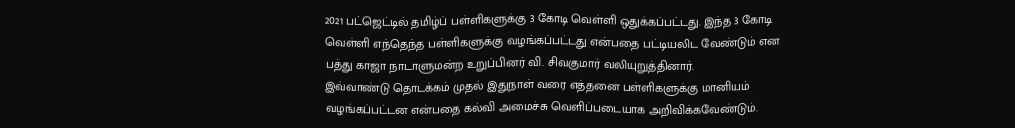2021 பட்ஜெட்டில் தமிழ்ப் பள்ளிகளுக்கு 3 கோடி வெள்ளி ஒதுக்கப்பட்டது. இந்த 3 கோடி வெள்ளி எந்தெந்த பள்ளிகளுக்கு வழங்கப்பட்டது என்பதை பட்டியலிட வேண்டும் என பத்து காஜா நாடாளுமன்ற உறுப்பினர் வி. சிவகுமார் வலியுறுத்தினார்.
இவ்வாண்டு தொடக்கம் முதல் இதுநாள் வரை எத்தனை பள்ளிகளுக்கு மானியம் வழங்கப்பட்டன என்பதை கல்வி அமைச்சு வெளிப்படையாக அறிவிக்கவேண்டும்.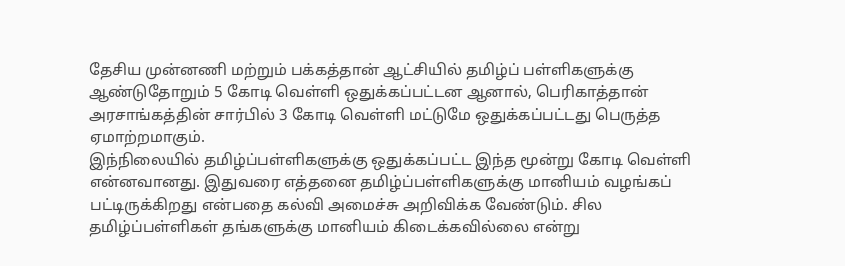தேசிய முன்னணி மற்றும் பக்கத்தான் ஆட்சியில் தமிழ்ப் பள்ளிகளுக்கு ஆண்டுதோறும் 5 கோடி வெள்ளி ஒதுக்கப்பட்டன ஆனால், பெரிகாத்தான் அரசாங்கத்தின் சார்பில் 3 கோடி வெள்ளி மட்டுமே ஒதுக்கப்பட்டது பெருத்த ஏமாற்றமாகும்.
இந்நிலையில் தமிழ்ப்பள்ளிகளுக்கு ஒதுக்கப்பட்ட இந்த மூன்று கோடி வெள்ளி என்னவானது. இதுவரை எத்தனை தமிழ்ப்பள்ளிகளுக்கு மானியம் வழங்கப் பட்டிருக்கிறது என்பதை கல்வி அமைச்சு அறிவிக்க வேண்டும். சில தமிழ்ப்பள்ளிகள் தங்களுக்கு மானியம் கிடைக்கவில்லை என்று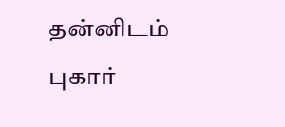தன்னிடம் புகார்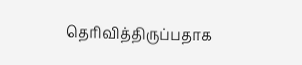தெரிவித்திருப்பதாக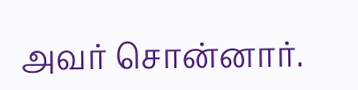அவர் சொன்னார்.